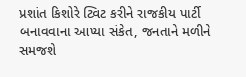પ્રશાંત કિશોરે ટ્વિટ કરીને રાજકીય પાર્ટી બનાવવાના આપ્યા સંકેત, જનતાને મળીને સમજશે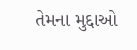તેમના મુદ્દાઓ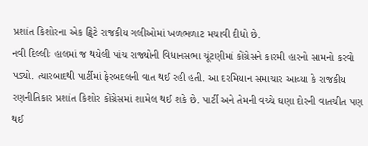પ્રશાંત કિશોરના એક ટ્વિટે રાજકીય ગલીઓમાં ખળભળાટ મચાવી દીધો છે.
નવી દિલ્લીઃ હાલમાં જ થયેલી પાંચ રાજ્યોની વિધાનસભા ચૂંટણીમાં કોંગ્રેસને કારમી હારનો સામનો કરવો પડ્યો. ત્યારબાદથી પાર્ટીમાં ફેરબદલની વાત થઈ રહી હતી. આ દરમિયાન સમાચાર આવ્યા કે રાજકીય રણનીતિકાર પ્રશાંત કિશોર કોંગ્રેસમાં શામેલ થઈ શકે છે. પાર્ટી અને તેમની વચ્ચે ઘણા દોરની વાતચીત પણ થઈ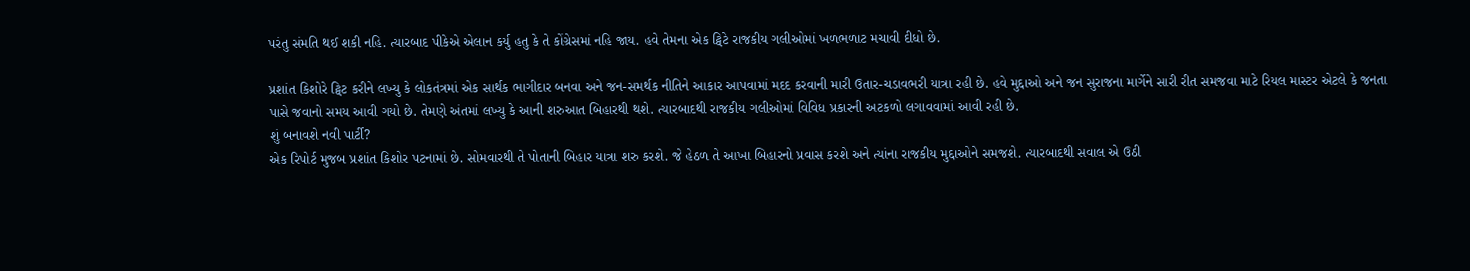પરંતુ સંમતિ થઈ શકી નહિ. ત્યારબાદ પીકેએ એલાન કર્યુ હતુ કે તે કોંગ્રેસમાં નહિ જાય. હવે તેમના એક ટ્વિટે રાજકીય ગલીઓમાં ખળભળાટ મચાવી દીધો છે.

પ્રશાંત કિશોરે ટ્વિટ કરીને લખ્યુ કે લોકતંત્રમાં એક સાર્થક ભાગીદાર બનવા અને જન-સમર્થક નીતિને આકાર આપવામાં મદદ કરવાની મારી ઉતાર-ચડાવભરી યાત્રા રહી છે. હવે મુદ્દાઓ અને જન સુરાજના માર્ગેને સારી રીત સમજવા માટે રિયલ માસ્ટર એટલે કે જનતા પાસે જવાનો સમય આવી ગયો છે. તેમણે અંતમાં લખ્યુ કે આની શરુઆત બિહારથી થશે. ત્યારબાદથી રાજકીય ગલીઓમાં વિવિધ પ્રકારની અટકળો લગાવવામાં આવી રહી છે.
શું બનાવશે નવી પાર્ટી?
એક રિપોર્ટ મુજબ પ્રશાંત કિશોર પટનામાં છે. સોમવારથી તે પોતાની બિહાર યાત્રા શરુ કરશે. જે હેઠળ તે આખા બિહારનો પ્રવાસ કરશે અને ત્યાંના રાજકીય મુદ્દાઓને સમજશે. ત્યારબાદથી સવાલ એ ઉઠી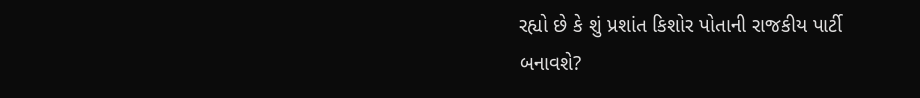રહ્યો છે કે શું પ્રશાંત કિશોર પોતાની રાજકીય પાર્ટી બનાવશે?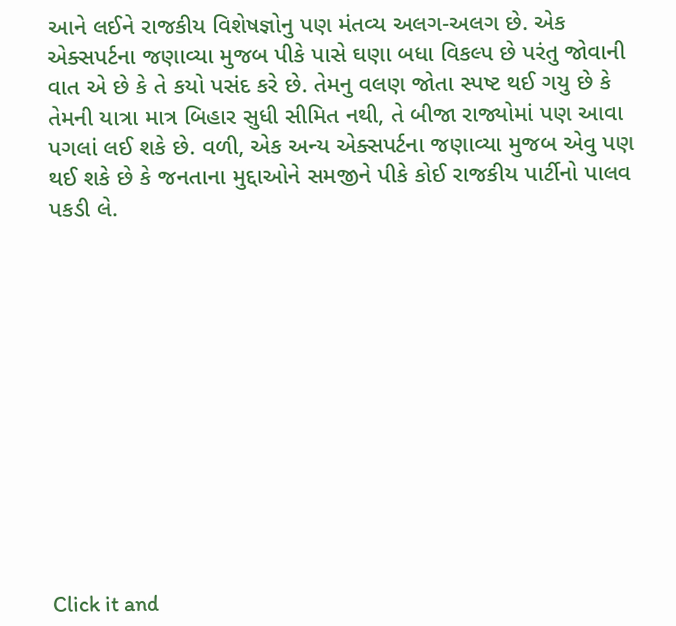આને લઈને રાજકીય વિશેષજ્ઞોનુ પણ મંતવ્ય અલગ-અલગ છે. એક એક્સપર્ટના જણાવ્યા મુજબ પીકે પાસે ઘણા બધા વિકલ્પ છે પરંતુ જોવાની વાત એ છે કે તે કયો પસંદ કરે છે. તેમનુ વલણ જોતા સ્પષ્ટ થઈ ગયુ છે કે તેમની યાત્રા માત્ર બિહાર સુધી સીમિત નથી, તે બીજા રાજ્યોમાં પણ આવા પગલાં લઈ શકે છે. વળી, એક અન્ય એક્સપર્ટના જણાવ્યા મુજબ એવુ પણ થઈ શકે છે કે જનતાના મુદ્દાઓને સમજીને પીકે કોઈ રાજકીય પાર્ટીનો પાલવ પકડી લે.












Click it and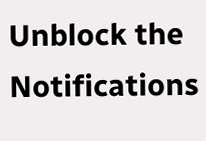Unblock the Notifications